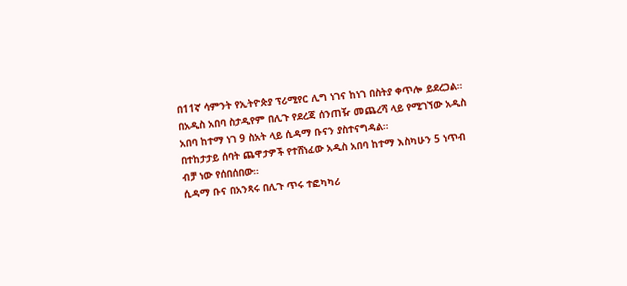በ11ኛ ሳምንት የኢትዮጵያ ፕሪሚየር ሊግ ነገና ከነገ በስትያ ቀጥሎ ይደረጋል።
በአዲስ አበባ ስታዲየም በሊጉ የደረጃ ሰንጠዥ መጨረሻ ላይ የሚገኘው አዲስ አበባ ከተማ ነገ 9 ስአት ላይ ሲዳማ ቡናን ያስተናግዳል።
በተከታታይ ሰባት ጨዋታዎች የተሸነፈው አዲስ አበባ ከተማ እስካሁን 5 ነጥብ ብቻ ነው የሰበሰበው።
ሲዳማ ቡና በአንጻሩ በሊጉ ጥሩ ተፎካካሪ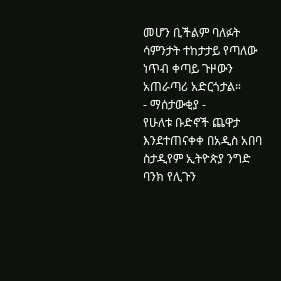መሆን ቢችልም ባለፉት ሳምንታት ተከታታይ የጣለው ነጥብ ቀጣይ ጉዞውን አጠራጣሪ አድርጎታል።
- ማሰታውቂያ -
የሁለቱ ቡድኖች ጨዋታ እንደተጠናቀቀ በአዲስ አበባ ስታዲየም ኢትዮጵያ ንግድ ባንክ የሊጉን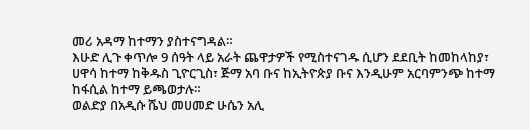መሪ አዳማ ከተማን ያስተናግዳል።
እሁድ ሊጉ ቀጥሎ 9 ሰዓት ላይ አራት ጨዋታዎች የሚስተናገዱ ሲሆን ደደቢት ከመከላከያ፣ ሀዋሳ ከተማ ከቅዱስ ጊዮርጊስ፣ ጅማ አባ ቡና ከኢትዮጵያ ቡና እንዲሁም አርባምንጭ ከተማ ከፋሲል ከተማ ይጫወታሉ።
ወልድያ በአዲሱ ሼህ መሀመድ ሁሴን አሊ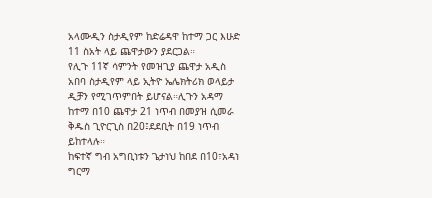አላሙዲን ስታዲየም ከድሬዳዋ ከተማ ጋር እሁድ 11 ስአት ላይ ጨዋታውን ያደርጋል።
የሊጉ 11ኛ ሳምንት የመዝጊያ ጨዋታ አዲስ አበባ ስታዲየም ላይ ኢትዮ ኤሌክትሪክ ወላይታ ዲቻን የሚገጥምበት ይሆናል።ሊጉን አዳማ ከተማ በ10 ጨዋታ 21 ነጥብ በመያዝ ሲመራ ቅዱስ ጊዮርጊስ በ20፤ደደቢት በ19 ነጥብ ይከተላሉ።
ከፍተኛ ግብ አግቢነቱን ጌታነህ ከበደ በ10፣አዳነ ግርማ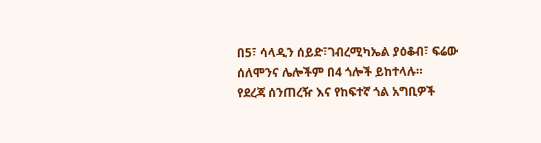በ5፣ ሳላዲን ሰይድ፣ገብረሚካኤል ያዕቆብ፣ ፍሬው ሰለሞንና ሌሎችም በ4 ጎሎች ይከተላሉ።
የደረጃ ሰንጠረዥ እና የከፍተኛ ጎል አግቢዎች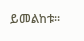ይመልከቱ፡፡